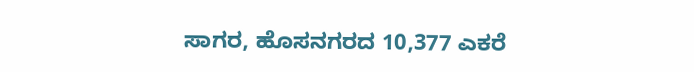ಸಾಗರ, ಹೊಸನಗರದ 10,377 ಎಕರೆ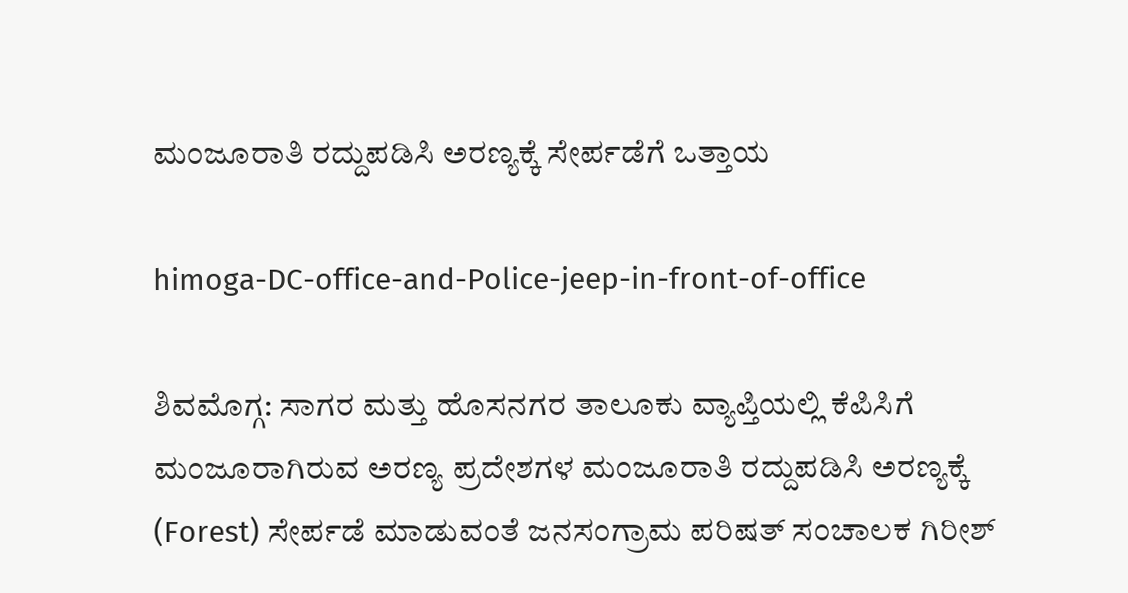ಮಂಜೂರಾತಿ ರದ್ದುಪಡಿಸಿ ಅರಣ್ಯಕ್ಕೆ ಸೇರ್ಪಡೆಗೆ ಒತ್ತಾಯ

himoga-DC-office-and-Police-jeep-in-front-of-office

ಶಿವಮೊಗ್ಗ: ಸಾಗರ ಮತ್ತು ಹೊಸನಗರ ತಾಲೂಕು ವ್ಯಾಪ್ತಿಯಲ್ಲಿ ಕೆಪಿಸಿಗೆ ಮಂಜೂರಾಗಿರುವ ಅರಣ್ಯ ಪ್ರದೇಶಗಳ ಮಂಜೂರಾತಿ ರದ್ದುಪಡಿಸಿ ಅರಣ್ಯಕ್ಕೆ (Forest) ಸೇರ್ಪಡೆ ಮಾಡುವಂತೆ ಜನಸಂಗ್ರಾಮ ಪರಿಷತ್ ಸಂಚಾಲಕ ಗಿರೀಶ್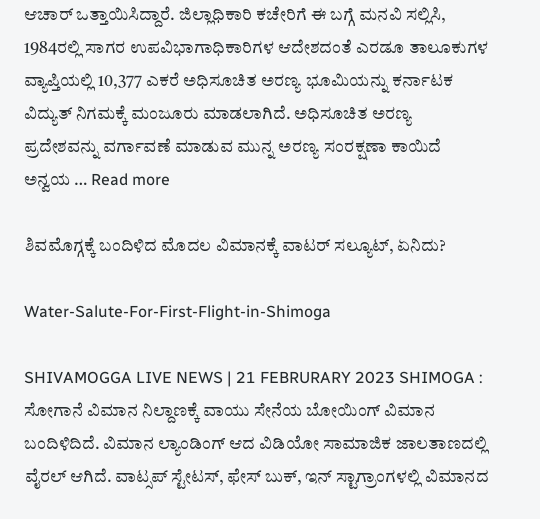ಆಚಾ‌ರ್ ಒತ್ತಾಯಿಸಿದ್ದಾರೆ. ಜಿಲ್ಲಾಧಿಕಾರಿ ಕಚೇರಿಗೆ ಈ ಬಗ್ಗೆ ಮನವಿ ಸಲ್ಲಿಸಿ, 1984ರಲ್ಲಿ ಸಾಗರ ಉಪವಿಭಾಗಾಧಿಕಾರಿಗಳ ಆದೇಶದಂತೆ ಎರಡೂ ತಾಲೂಕುಗಳ ವ್ಯಾಪ್ತಿಯಲ್ಲಿ 10,377 ಎಕರೆ ಅಧಿಸೂಚಿತ ಅರಣ್ಯ ಭೂಮಿಯನ್ನು ಕರ್ನಾಟಕ ವಿದ್ಯುತ್‌ ನಿಗಮಕ್ಕೆ ಮಂಜೂರು ಮಾಡಲಾಗಿದೆ. ಅಧಿಸೂಚಿತ ಅರಣ್ಯ ಪ್ರದೇಶವನ್ನು ವರ್ಗಾವಣೆ ಮಾಡುವ ಮುನ್ನ ಅರಣ್ಯ ಸಂರಕ್ಷಣಾ ಕಾಯಿದೆ ಅನ್ವಯ … Read more

ಶಿವಮೊಗ್ಗಕ್ಕೆ ಬಂದಿಳಿದ ಮೊದಲ ವಿಮಾನಕ್ಕೆ ವಾಟರ್ ಸಲ್ಯೂಟ್, ಏನಿದು?

Water-Salute-For-First-Flight-in-Shimoga

SHIVAMOGGA LIVE NEWS | 21 FEBRURARY 2023 SHIMOGA : ಸೋಗಾನೆ ವಿಮಾನ ನಿಲ್ದಾಣಕ್ಕೆ ವಾಯು ಸೇನೆಯ ಬೋಯಿಂಗ್ ವಿಮಾನ ಬಂದಿಳಿದಿದೆ. ವಿಮಾನ ಲ್ಯಾಂಡಿಂಗ್ ಆದ ವಿಡಿಯೋ ಸಾಮಾಜಿಕ ಜಾಲತಾಣದಲ್ಲಿ ವೈರಲ್ ಆಗಿದೆ. ವಾಟ್ಸಪ್ ಸ್ಟೇಟಸ್, ಫೇಸ್ ಬುಕ್, ಇನ್ ಸ್ಟಾಗ್ರಾಂಗಳಲ್ಲಿ ವಿಮಾನದ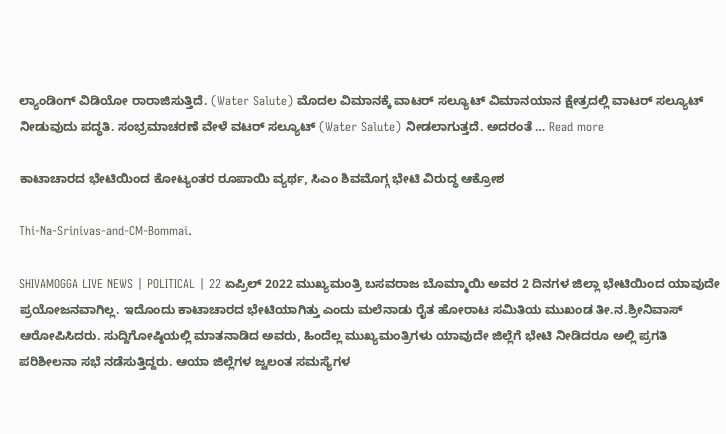ಲ್ಯಾಂಡಿಂಗ್ ವಿಡಿಯೋ ರಾರಾಜಿಸುತ್ತಿದೆ. (Water Salute) ಮೊದಲ ವಿಮಾನಕ್ಕೆ ವಾಟರ್ ಸಲ್ಯೂಟ್ ವಿಮಾನಯಾನ ಕ್ಷೇತ್ರದಲ್ಲಿ ವಾಟರ್ ಸಲ್ಯೂಟ್ ನೀಡುವುದು ಪದ್ಧತಿ. ಸಂಭ್ರಮಾಚರಣೆ ವೇಳೆ ವಟರ್ ಸಲ್ಯೂಟ್ (Water Salute) ನೀಡಲಾಗುತ್ತದೆ. ಅದರಂತೆ … Read more

ಕಾಟಾಚಾರದ ಭೇಟಿಯಿಂದ ಕೋಟ್ಯಂತರ ರೂಪಾಯಿ ವ್ಯರ್ಥ, ಸಿಎಂ ಶಿವಮೊಗ್ಗ ಭೇಟಿ ವಿರುದ್ಧ ಆಕ್ರೋಶ

Thi-Na-Srinivas-and-CM-Bommai.

SHIVAMOGGA LIVE NEWS | POLITICAL | 22 ಏಪ್ರಿಲ್ 2022 ಮುಖ್ಯಮಂತ್ರಿ ಬಸವರಾಜ ಬೊಮ್ಮಾಯಿ ಅವರ 2 ದಿನಗಳ ಜಿಲ್ಲಾ ಭೇಟಿಯಿಂದ ಯಾವುದೇ ಪ್ರಯೋಜನವಾಗಿಲ್ಲ. ಇದೊಂದು ಕಾಟಾಚಾರದ ಭೇಟಿಯಾಗಿತ್ತು ಎಂದು ಮಲೆನಾಡು ರೈತ ಹೋರಾಟ ಸಮಿತಿಯ ಮುಖಂಡ ತೀ.ನ.ಶ್ರೀನಿವಾಸ್ ಆರೋಪಿಸಿದರು. ಸುದ್ದಿಗೋಷ್ಠಿಯಲ್ಲಿ ಮಾತನಾಡಿದ ಅವರು, ಹಿಂದೆಲ್ಲ ಮುಖ್ಯಮಂತ್ರಿಗಳು ಯಾವುದೇ ಜಿಲ್ಲೆಗೆ ಭೇಟಿ ನೀಡಿದರೂ ಅಲ್ಲಿ ಪ್ರಗತಿ ಪರಿಶೀಲನಾ ಸಭೆ ನಡೆಸುತ್ತಿದ್ದರು. ಆಯಾ ಜಿಲ್ಲೆಗಳ ಜ್ವಲಂತ ಸಮಸ್ಯೆಗಳ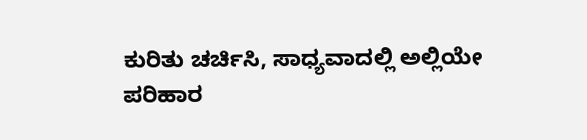ಕುರಿತು ಚರ್ಚಿಸಿ, ಸಾಧ್ಯವಾದಲ್ಲಿ ಅಲ್ಲಿಯೇ ಪರಿಹಾರ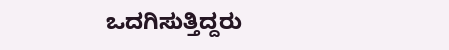ಒದಗಿಸುತ್ತಿದ್ದರು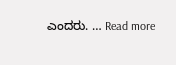ಎಂದರು. … Read more